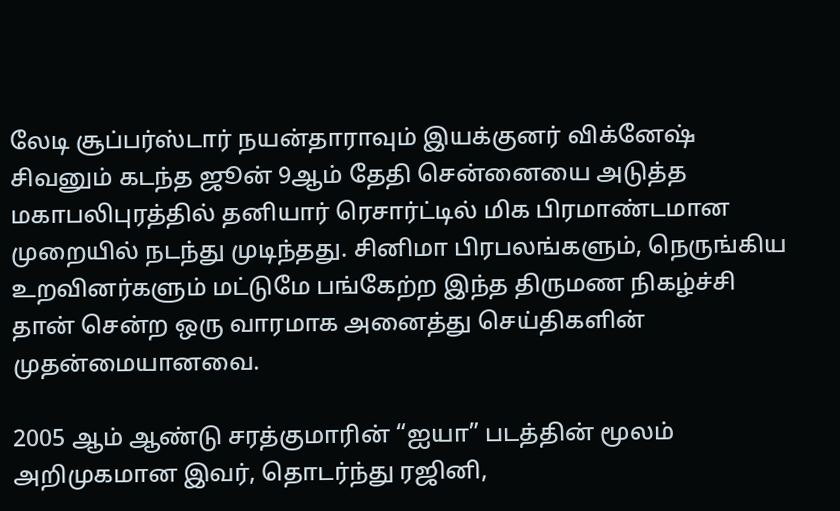லேடி சூப்பர்ஸ்டார் நயன்தாராவும் இயக்குனர் விக்னேஷ் சிவனும் கடந்த ஜூன் 9ஆம் தேதி சென்னையை அடுத்த மகாபலிபுரத்தில் தனியார் ரெசார்ட்டில் மிக பிரமாண்டமான முறையில் நடந்து முடிந்தது. சினிமா பிரபலங்களும், நெருங்கிய உறவினர்களும் மட்டுமே பங்கேற்ற இந்த திருமண நிகழ்ச்சி தான் சென்ற ஒரு வாரமாக அனைத்து செய்திகளின் முதன்மையானவை.

2005 ஆம் ஆண்டு சரத்குமாரின் “ஐயா” படத்தின் மூலம் அறிமுகமான இவர், தொடர்ந்து ரஜினி,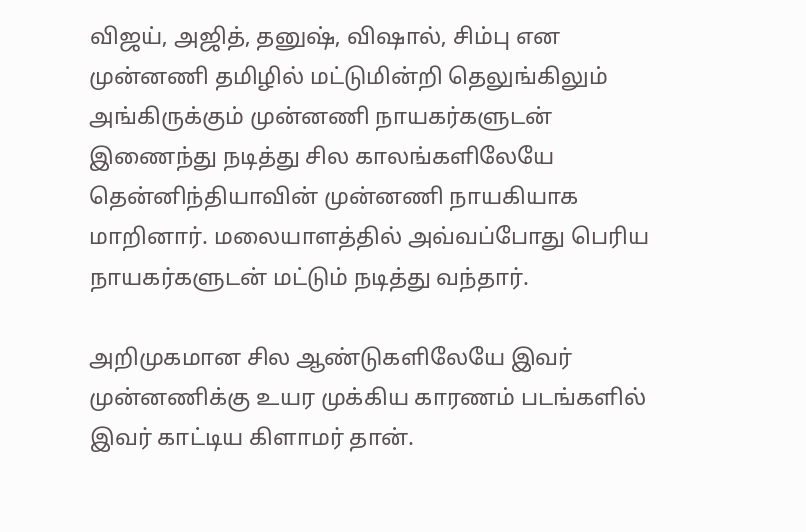விஜய், அஜித், தனுஷ், விஷால், சிம்பு என முன்னணி தமிழில் மட்டுமின்றி தெலுங்கிலும் அங்கிருக்கும் முன்னணி நாயகர்களுடன் இணைந்து நடித்து சில காலங்களிலேயே தென்னிந்தியாவின் முன்னணி நாயகியாக மாறினார். மலையாளத்தில் அவ்வப்போது பெரிய நாயகர்களுடன் மட்டும் நடித்து வந்தார்.

அறிமுகமான சில ஆண்டுகளிலேயே இவர் முன்னணிக்கு உயர முக்கிய காரணம் படங்களில் இவர் காட்டிய கிளாமர் தான்.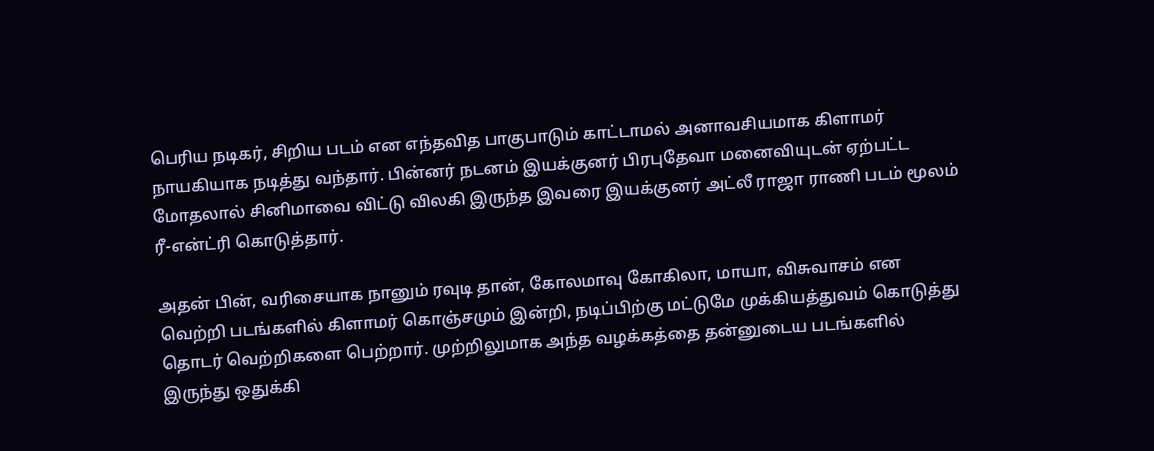பெரிய நடிகர், சிறிய படம் என எந்தவித பாகுபாடும் காட்டாமல் அனாவசியமாக கிளாமர் நாயகியாக நடித்து வந்தார். பின்னர் நடனம் இயக்குனர் பிரபுதேவா மனைவியுடன் ஏற்பட்ட மோதலால் சினிமாவை விட்டு விலகி இருந்த இவரை இயக்குனர் அட்லீ ராஜா ராணி படம் மூலம் ரீ-என்ட்ரி கொடுத்தார்.

அதன் பின், வரிசையாக நானும் ரவுடி தான், கோலமாவு கோகிலா, மாயா, விசுவாசம் என வெற்றி படங்களில் கிளாமர் கொஞ்சமும் இன்றி, நடிப்பிற்கு மட்டுமே முக்கியத்துவம் கொடுத்து தொடர் வெற்றிகளை பெற்றார். முற்றிலுமாக அந்த வழக்கத்தை தன்னுடைய படங்களில் இருந்து ஒதுக்கி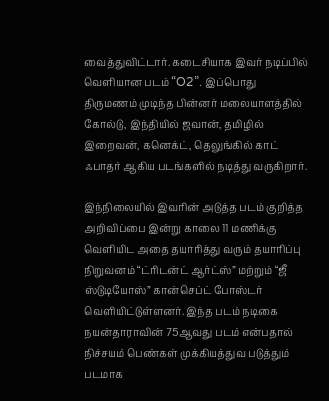வைத்துவிட்டார். கடைசியாக இவர் நடிப்பில் வெளியான படம் “O2”. இப்பொது திருமணம் முடிந்த பின்னர் மலையாளத்தில் கோல்டு, இந்தியில் ஜவான், தமிழில் இறைவன், கனெக்ட், தெலுங்கில் காட் ஃபாதர் ஆகிய படங்களில் நடித்து வருகிறார்.

இந்நிலையில் இவரின் அடுத்த படம் குறித்த அறிவிப்பை இன்று காலை 11 மணிக்கு வெளியிட அதை தயாரித்து வரும் தயாரிப்பு நிறுவனம் “ட்ரிடன்ட் ஆர்ட்ஸ்” மற்றும் “ஜீ ஸ்டுடியோஸ்” கான்செப்ட் போஸ்டர் வெளியிட்டுள்ளனர். இந்த படம் நடிகை நயன்தாராவின் 75ஆவது படம் என்பதால் நிச்சயம் பெண்கள் முக்கியத்துவ படுத்தும் படமாக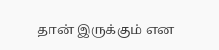தான் இருக்கும் என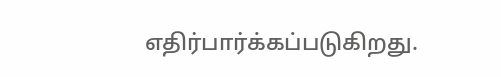எதிர்பார்க்கப்படுகிறது.